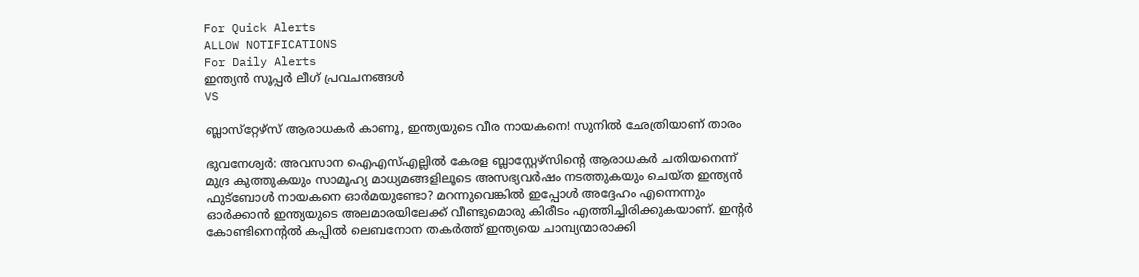For Quick Alerts
ALLOW NOTIFICATIONS
For Daily Alerts
ഇന്ത്യന്‍ സൂപ്പര്‍ ലീഗ്‌ പ്രവചനങ്ങൾ
VS

ബ്ലാസ്‌റ്റേഴ്‌സ് ആരാധകര്‍ കാണൂ, ഇന്ത്യയുടെ വീര നായകനെ! സുനില്‍ ഛേത്രിയാണ് താരം

ഭുവനേശ്വര്‍: അവസാന ഐഎസ്എല്ലില്‍ കേരള ബ്ലാസ്റ്റേഴ്‌സിന്റെ ആരാധകര്‍ ചതിയനെന്ന് മുദ്ര കുത്തുകയും സാമൂഹ്യ മാധ്യമങ്ങളിലൂടെ അസഭ്യവര്‍ഷം നടത്തുകയും ചെയ്ത ഇന്ത്യന്‍ ഫുട്‌ബോള്‍ നായകനെ ഓര്‍മയുണ്ടോ? മറന്നുവെങ്കില്‍ ഇപ്പോള്‍ അദ്ദേഹം എന്നെന്നും ഓര്‍ക്കാന്‍ ഇന്ത്യയുടെ അലമാരയിലേക്ക് വീണ്ടുമൊരു കിരീടം എത്തിച്ചിരിക്കുകയാണ്. ഇന്റര്‍ കോണ്ടിനെന്റല്‍ കപ്പില്‍ ലെബനോന തകര്‍ത്ത് ഇന്ത്യയെ ചാമ്പ്യന്മാരാക്കി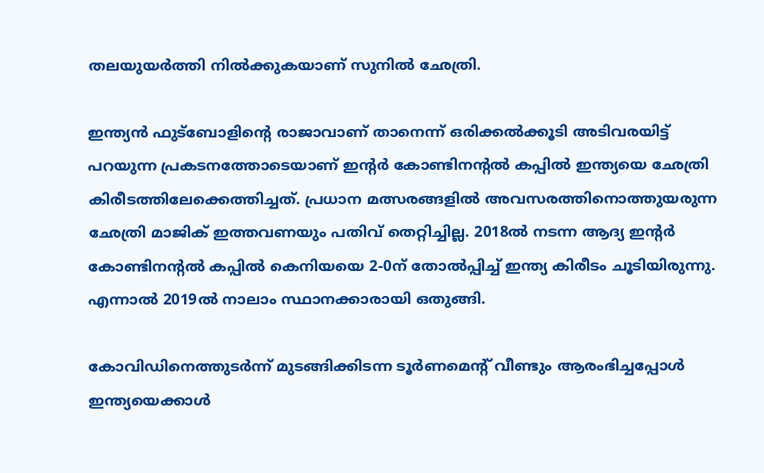തലയുയര്‍ത്തി നില്‍ക്കുകയാണ് സുനില്‍ ഛേത്രി.

ഇന്ത്യന്‍ ഫുട്‌ബോളിന്റെ രാജാവാണ് താനെന്ന് ഒരിക്കല്‍ക്കൂടി അടിവരയിട്ട് പറയുന്ന പ്രകടനത്തോടെയാണ് ഇന്റര്‍ കോണ്ടിനന്റല്‍ കപ്പില്‍ ഇന്ത്യയെ ഛേത്രി കിരീടത്തിലേക്കെത്തിച്ചത്. പ്രധാന മത്സരങ്ങളില്‍ അവസരത്തിനൊത്തുയരുന്ന ഛേത്രി മാജിക് ഇത്തവണയും പതിവ് തെറ്റിച്ചില്ല. 2018ല്‍ നടന്ന ആദ്യ ഇന്റര്‍ കോണ്ടിനന്റല്‍ കപ്പില്‍ കെനിയയെ 2-0ന് തോല്‍പ്പിച്ച് ഇന്ത്യ കിരീടം ചൂടിയിരുന്നു. എന്നാല്‍ 2019ല്‍ നാലാം സ്ഥാനക്കാരായി ഒതുങ്ങി.

കോവിഡിനെത്തുടര്‍ന്ന് മുടങ്ങിക്കിടന്ന ടൂര്‍ണമെന്റ് വീണ്ടും ആരംഭിച്ചപ്പോള്‍ ഇന്ത്യയെക്കാള്‍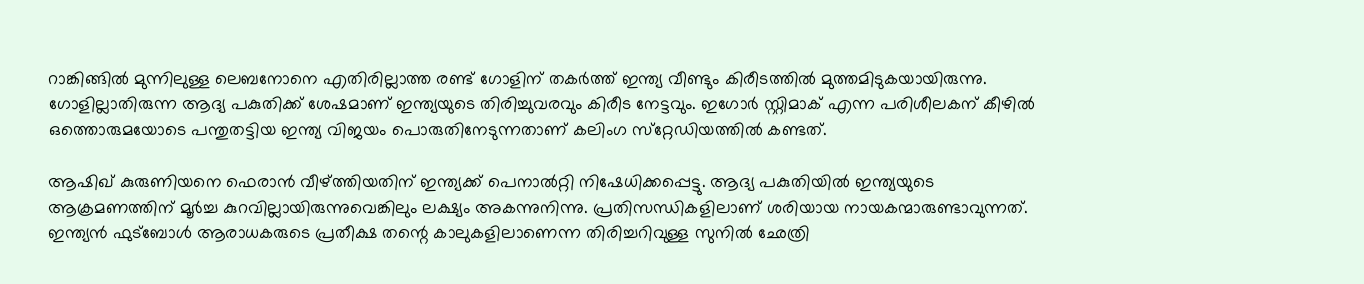റാങ്കിങ്ങില്‍ മുന്നിലുള്ള ലെബനോനെ എതിരില്ലാത്ത രണ്ട് ഗോളിന് തകര്‍ത്ത് ഇന്ത്യ വീണ്ടും കിരീടത്തില്‍ മുത്തമിടുകയായിരുന്നു. ഗോളില്ലാതിരുന്ന ആദ്യ പകുതിക്ക് ശേഷമാണ് ഇന്ത്യയുടെ തിരിച്ചുവരവും കിരീട നേട്ടവും. ഇഗോര്‍ സ്റ്റിമാക് എന്ന പരിശീലകന് കീഴില്‍ ഒത്തൊരുമയോടെ പന്തുതട്ടിയ ഇന്ത്യ വിജയം പൊരുതിനേടുന്നതാണ് കലിംഗ സ്‌റ്റേഡിയത്തില്‍ കണ്ടത്.

ആഷിഖ് കുരുണിയനെ ഫെരാന്‍ വീഴ്ത്തിയതിന് ഇന്ത്യക്ക് പെനാല്‍റ്റി നിഷേധിക്കപ്പെട്ടു. ആദ്യ പകുതിയില്‍ ഇന്ത്യയുടെ ആക്രമണത്തിന് മൂര്‍ച്ച കുറവില്ലായിരുന്നുവെങ്കിലും ലക്ഷ്യം അകന്നുനിന്നു. പ്രതിസന്ധികളിലാണ് ശരിയായ നായകന്മാരുണ്ടാവുന്നത്. ഇന്ത്യന്‍ ഫുട്‌ബോള്‍ ആരാധകരുടെ പ്രതീക്ഷ തന്റെ കാലുകളിലാണെന്ന തിരിച്ചറിവുള്ള സുനില്‍ ഛേത്രി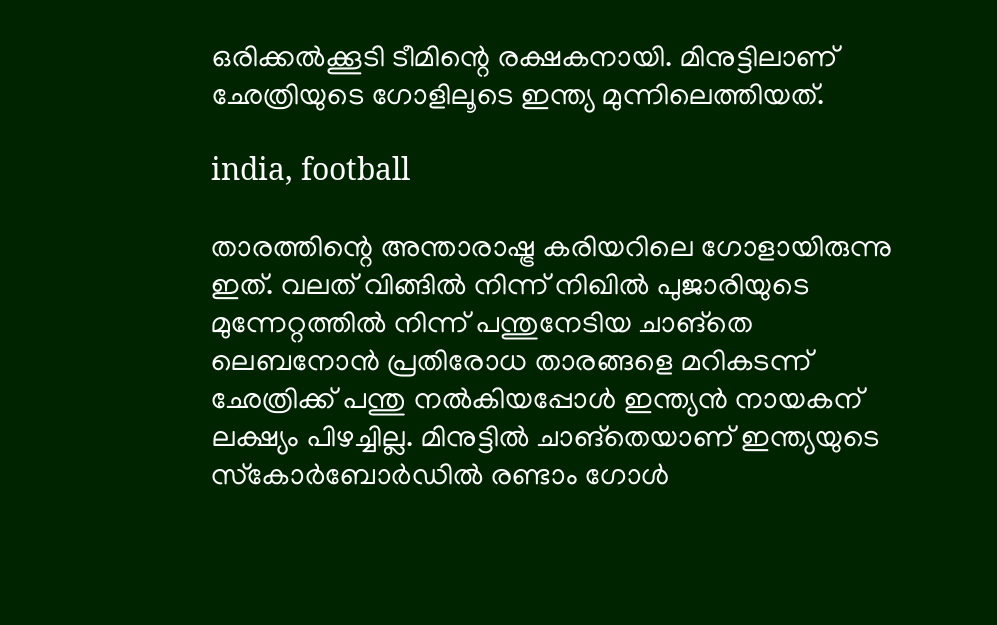ഒരിക്കല്‍ക്കൂടി ടീമിന്റെ രക്ഷകനായി. മിനുട്ടിലാണ് ഛേത്രിയുടെ ഗോളിലൂടെ ഇന്ത്യ മുന്നിലെത്തിയത്.

india, football

താരത്തിന്റെ അന്താരാഷ്ട്ര കരിയറിലെ ഗോളായിരുന്നു ഇത്. വലത് വിങ്ങില്‍ നിന്ന് നിഖില്‍ പുജാരിയുടെ മുന്നേറ്റത്തില്‍ നിന്ന് പന്തുനേടിയ ചാങ്‌തെ ലെബനോന്‍ പ്രതിരോധ താരങ്ങളെ മറികടന്ന് ഛേത്രിക്ക് പന്തു നല്‍കിയപ്പോള്‍ ഇന്ത്യന്‍ നായകന് ലക്ഷ്യം പിഴച്ചില്ല. മിനുട്ടില്‍ ചാങ്‌തെയാണ് ഇന്ത്യയുടെ സ്‌കോര്‍ബോര്‍ഡില്‍ രണ്ടാം ഗോള്‍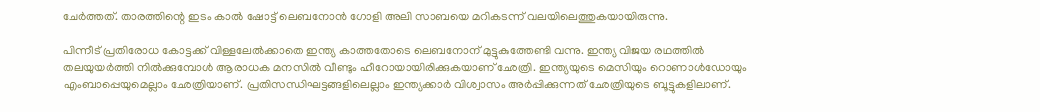ചേര്‍ത്തത്. താരത്തിന്റെ ഇടം കാല്‍ ഷോട്ട് ലെബനോന്‍ ഗോളി അലി സാബയെ മറികടന്ന് വലയിലെത്തുകയായിരുന്നു.

പിന്നീട് പ്രതിരോധ കോട്ടക്ക് വിള്ളലേല്‍ക്കാതെ ഇന്ത്യ കാത്തതോടെ ലെബനോന് മുട്ടുകുത്തേണ്ടി വന്നു. ഇന്ത്യ വിജയ രഥത്തില്‍ തലയുയര്‍ത്തി നില്‍ക്കുമ്പോള്‍ ആരാധക മനസില്‍ വീണ്ടും ഹീറോയായിരിക്കുകയാണ് ഛേത്രി. ഇന്ത്യയുടെ മെസിയും റൊണാള്‍ഡോയും എംബാപ്പെയുമെല്ലാം ഛേത്രിയാണ്. പ്രതിസന്ധിഘട്ടങ്ങളിലെല്ലാം ഇന്ത്യക്കാര്‍ വിശ്വാസം അര്‍പ്പിക്കുന്നത് ഛേത്രിയുടെ ബൂട്ടുകളിലാണ്.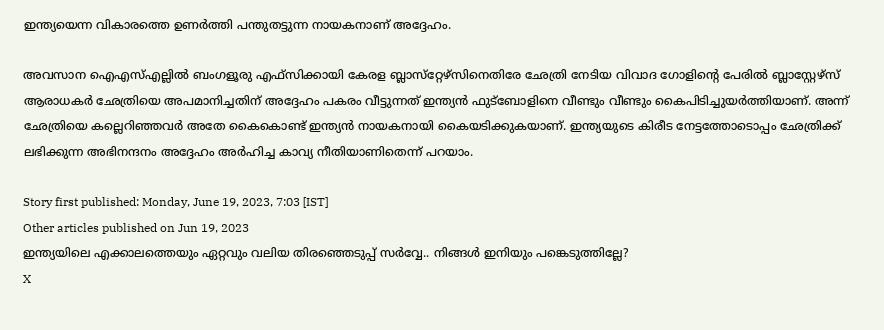ഇന്ത്യയെന്ന വികാരത്തെ ഉണര്‍ത്തി പന്തുതട്ടുന്ന നായകനാണ് അദ്ദേഹം.

അവസാന ഐഎസ്എല്ലില്‍ ബംഗളൂരു എഫ്‌സിക്കായി കേരള ബ്ലാസ്‌റ്റേഴ്‌സിനെതിരേ ഛേത്രി നേടിയ വിവാദ ഗോളിന്റെ പേരില്‍ ബ്ലാസ്റ്റേഴ്‌സ് ആരാധകര്‍ ഛേത്രിയെ അപമാനിച്ചതിന് അദ്ദേഹം പകരം വീട്ടുന്നത് ഇന്ത്യന്‍ ഫുട്‌ബോളിനെ വീണ്ടും വീണ്ടും കൈപിടിച്ചുയര്‍ത്തിയാണ്. അന്ന് ഛേത്രിയെ കല്ലെറിഞ്ഞവര്‍ അതേ കൈകൊണ്ട് ഇന്ത്യന്‍ നായകനായി കൈയടിക്കുകയാണ്. ഇന്ത്യയുടെ കിരീട നേട്ടത്തോടൊപ്പം ഛേത്രിക്ക് ലഭിക്കുന്ന അഭിനന്ദനം അദ്ദേഹം അര്‍ഹിച്ച കാവ്യ നീതിയാണിതെന്ന് പറയാം.

Story first published: Monday, June 19, 2023, 7:03 [IST]
Other articles published on Jun 19, 2023
ഇന്ത്യയിലെ എക്കാലത്തെയും ഏറ്റവും വലിയ തിരഞ്ഞെടുപ്പ് സർവ്വേ.. നിങ്ങൾ ഇനിയും പങ്കെടുത്തില്ലേ?
X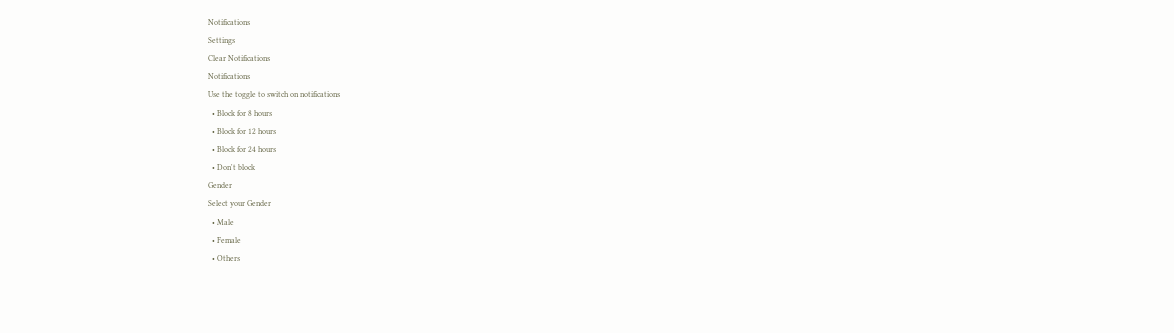Notifications
Settings
Clear Notifications
Notifications
Use the toggle to switch on notifications
  • Block for 8 hours
  • Block for 12 hours
  • Block for 24 hours
  • Don't block
Gender
Select your Gender
  • Male
  • Female
  • Others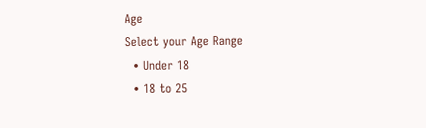Age
Select your Age Range
  • Under 18
  • 18 to 25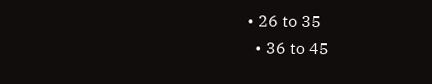• 26 to 35
  • 36 to 45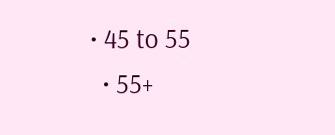• 45 to 55
  • 55+